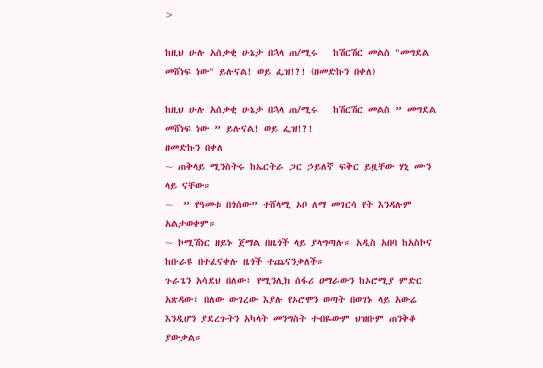>

ከዚህ ሁሉ አሰቃቂ ሁኔታ በኋላ ጠ/ሚሩ   ከሽርሽር መልስ "መግደል መሸነፍ ነው" ይሉናል! ወይ ፌዝ!?! (ዘመድኩን በቀለ)

ከዚህ ሁሉ አሰቃቂ ሁኔታ በኋላ ጠ/ሚሩ   ከሽርሽር መልስ ” መግደል መሸነፍ ነው ” ይሉናል! ወይ ፌዝ!?!
ዘመድኩን በቀለ
~ ጠቅላይ ሚንስትሩ ከኤርትራ ጋር ኃይለኛ ፍቅር ይዟቸው ሃኒ ሙን ላይ ናቸው።
~  ” የዓመቱ በጎሰው” ተሸላሚ ኦቦ ለማ መገርሳ የት እንዳሉም አልታወቀም።
~ ኮሚሽነር ዘይኑ ጀማል በዜጎች ላይ ያላግጣሉ። አዲስ አበባ ከአስኮና ከቡራዩ በተፈናቀሉ ዜጎች ተጨናንቃለች።
ጉራጌን አሳደህ በለው፤ የሚንሊክ ሰፋሪ ዐማራውን ከኦሮሚያ ምድር አጽዳው፣ በለው ውገረው እያሉ የኦሮሞን ወጣት በወገኑ ላይ አውሬ እንዲሆን ያደረጉትን አካላት መንግስት ተብዬውም ህዝቡም ጠንቅቆ  ያውቃል።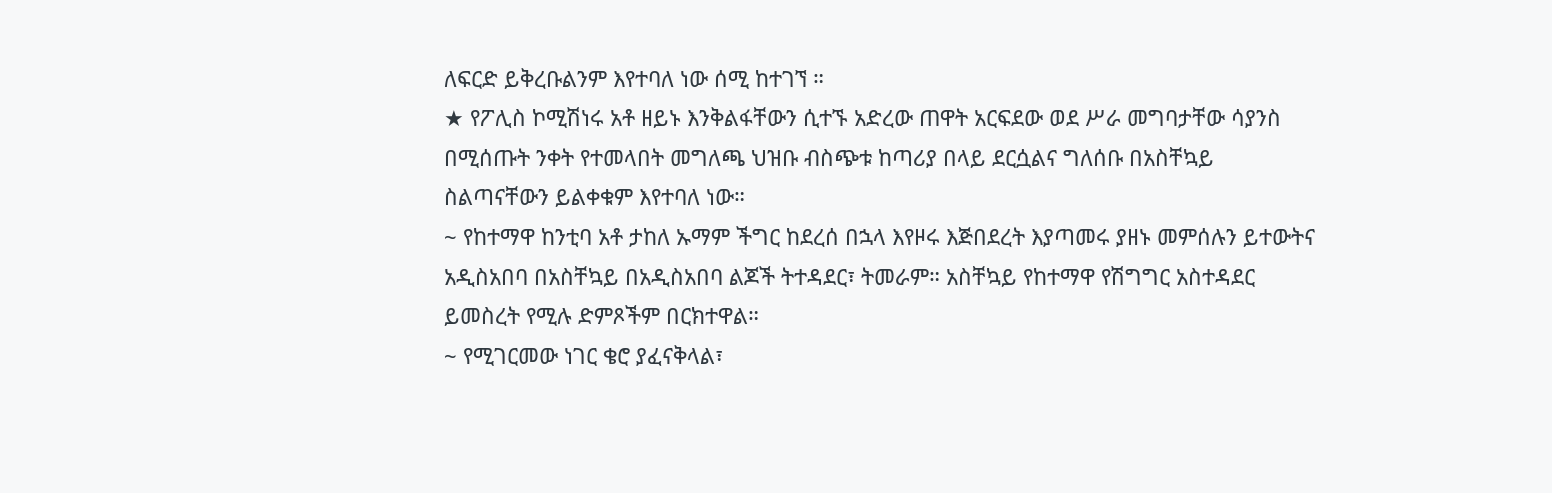ለፍርድ ይቅረቡልንም እየተባለ ነው ሰሚ ከተገኘ ።
★ የፖሊስ ኮሚሽነሩ አቶ ዘይኑ እንቅልፋቸውን ሲተኙ አድረው ጠዋት አርፍደው ወደ ሥራ መግባታቸው ሳያንስ በሚሰጡት ንቀት የተመላበት መግለጫ ህዝቡ ብስጭቱ ከጣሪያ በላይ ደርሷልና ግለሰቡ በአስቸኳይ ስልጣናቸውን ይልቀቁም እየተባለ ነው።
~ የከተማዋ ከንቲባ አቶ ታከለ ኡማም ችግር ከደረሰ በኋላ እየዞሩ እጅበደረት እያጣመሩ ያዘኑ መምሰሉን ይተውትና አዲስአበባ በአስቸኳይ በአዲስአበባ ልጆች ትተዳደር፣ ትመራም። አስቸኳይ የከተማዋ የሽግግር አስተዳደር ይመስረት የሚሉ ድምጾችም በርክተዋል።
~ የሚገርመው ነገር ቄሮ ያፈናቅላል፣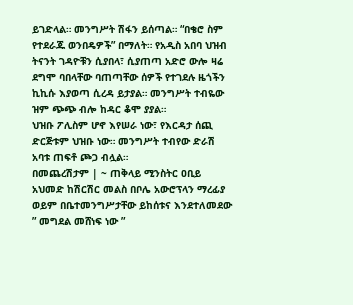ይገድላል። መንግሥት ሽፋን ይሰጣል። “በቄሮ ስም የተደራጁ ወንበዴዎች” በማለት። የአዲስ አበባ ህዝብ ትናንት ገዳዮቹን ሲያበላ፣ ሲያጠጣ አድሮ ውሎ ዛሬ ደግሞ ባበላቸው ባጠጣቸው ሰዎች የተገደሉ ዜጎችን ኪኪሱ እያወጣ ሲረዳ ይታያል። መንግሥት ተብዬው ዝም ጭጭ ብሎ ከዳር ቆሞ ያያል።
ህዝቡ ፖሊስም ሆኖ እየሠራ ነው፣ የእርዳታ ሰጪ ድርጅቱም ህዝቡ ነው። መንግሥት ተብየው ድራሽ አባቱ ጠፍቶ ጮጋ ብሏል።
በመጨረሽታም | ~ ጠቅላይ ሚንስትር ዐቢይ አህመድ ከሽርሽር መልስ በቦሌ አውሮፕላን ማረፊያ ወይም በቤተመንግሥታቸው ይከሰቱና እንደተለመደው ” መግደል መሸነፍ ነው ”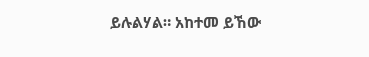ይሉልሃል። አከተመ ይኸው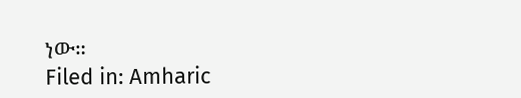ነው።
Filed in: Amharic